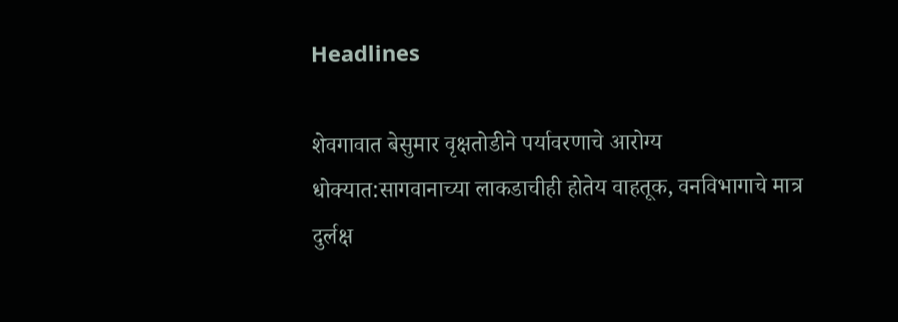Headlines

शेवगावात बेसुमार वृक्षतोडीने पर्यावरणाचे आरोग्य धोक्यात:सागवानाच्या लाकडाचीही होतेय वाहतूक, वनविभागाचे मात्र दुर्लक्ष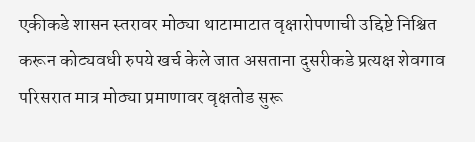एकीकडे शासन स्तरावर मोठ्या थाटामाटात वृक्षारोपणाची उद्दिष्टे निश्चित करून कोट्यवधी रुपये खर्च केले जात असताना दुसरीकडे प्रत्यक्ष शेवगाव परिसरात मात्र मोठ्या प्रमाणावर वृक्षतोड सुरू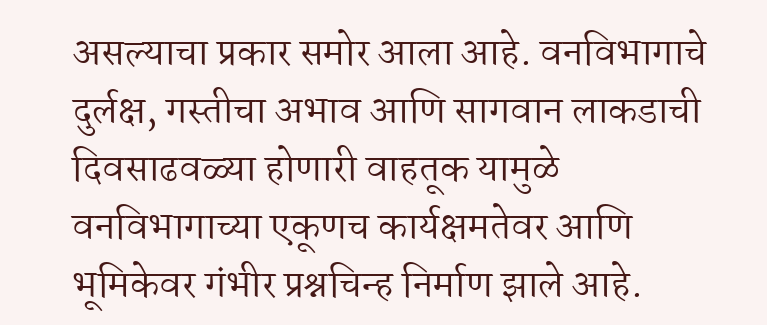असल्याचा प्रकार समोर आला आहे. वनविभागाचे दुर्लक्ष, गस्तीचा अभाव आणि सागवान लाकडाची दिवसाढवळ्या होणारी वाहतूक यामुळे वनविभागाच्या एकूणच कार्यक्षमतेवर आणि भूमिकेवर गंभीर प्रश्नचिन्ह निर्माण झाले आहे.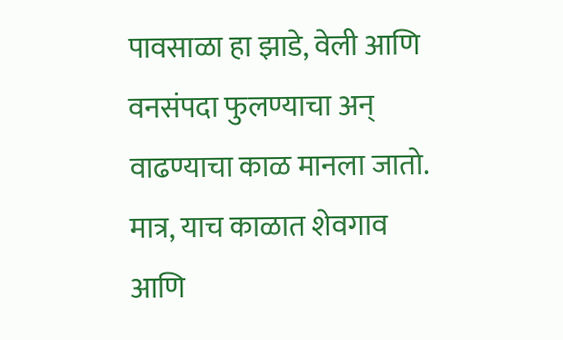पावसाळा हा झाडे, वेली आणि वनसंपदा फुलण्याचा अन् वाढण्याचा काळ मानला जातो. मात्र, याच काळात शेवगाव आणि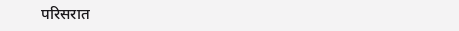परिसरात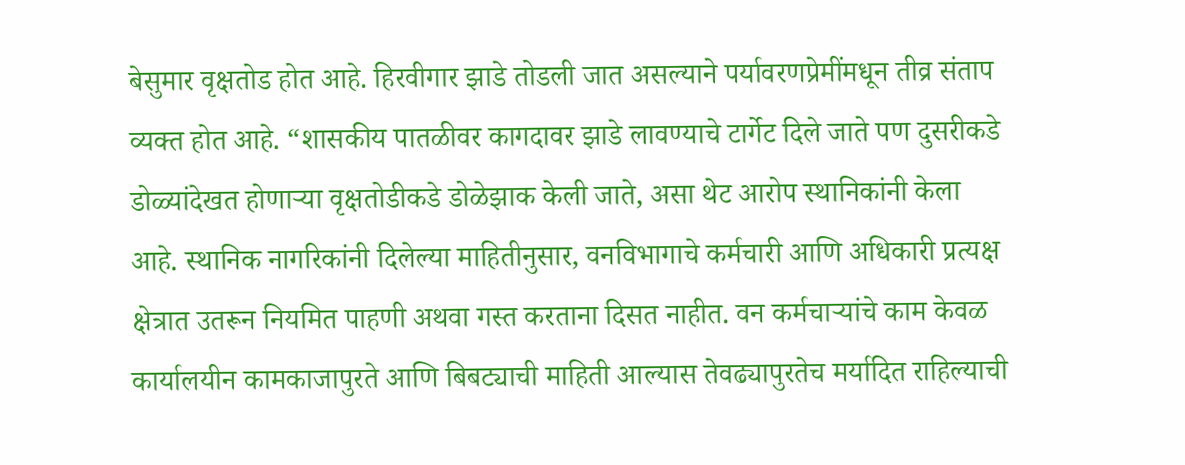बेसुमार वृक्षतोड होत आहे. हिरवीगार झाडे तोडली जात असल्याने पर्यावरणप्रेमींमधून तीव्र संताप व्यक्त होत आहे. “शासकीय पातळीवर कागदावर झाडे लावण्याचे टार्गेट दिले जाते पण दुसरीकडे डोळ्यांदेखत होणाऱ्या वृक्षतोडीकडे डोळेझाक केली जाते, असा थेट आरोप स्थानिकांनी केला आहे. स्थानिक नागरिकांनी दिलेल्या माहितीनुसार, वनविभागाचे कर्मचारी आणि अधिकारी प्रत्यक्ष क्षेत्रात उतरून नियमित पाहणी अथवा गस्त करताना दिसत नाहीत. वन कर्मचाऱ्यांचे काम केवळ कार्यालयीन कामकाजापुरते आणि बिबट्याची माहिती आल्यास तेवढ्यापुरतेच मर्यादित राहिल्याची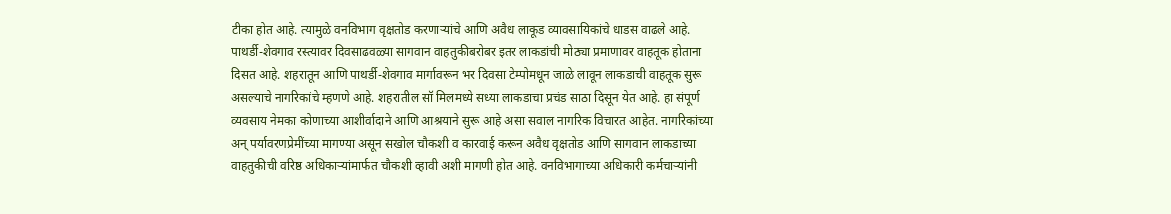टीका होत आहे. त्यामुळे वनविभाग वृक्षतोड करणाऱ्यांचे आणि अवैध लाकूड व्यावसायिकांचे धाडस वाढले आहे. पाथर्डी-शेवगाव रस्त्यावर दिवसाढवळ्या सागवान वाहतुकीबरोबर इतर लाकडांची मोठ्या प्रमाणावर वाहतूक होताना दिसत आहे. शहरातून आणि पाथर्डी-शेवगाव मार्गावरून भर दिवसा टेम्पोमधून जाळे लावून लाकडाची वाहतूक सुरू असल्याचे नागरिकांचे म्हणणे आहे. शहरातील सॉ मिलमध्ये सध्या लाकडाचा प्रचंड साठा दिसून येत आहे. हा संपूर्ण व्यवसाय नेमका कोणाच्या आशीर्वादाने आणि आश्रयाने सुरू आहे असा सवाल नागरिक विचारत आहेत. नागरिकांच्या अन् पर्यावरणप्रेमींच्या मागण्या असून सखोल चौकशी व कारवाई करून अवैध वृक्षतोड आणि सागवान लाकडाच्या वाहतुकीची वरिष्ठ अधिकाऱ्यांमार्फत चौकशी व्हावी अशी मागणी होत आहे. वनविभागाच्या अधिकारी कर्मचाऱ्यांनी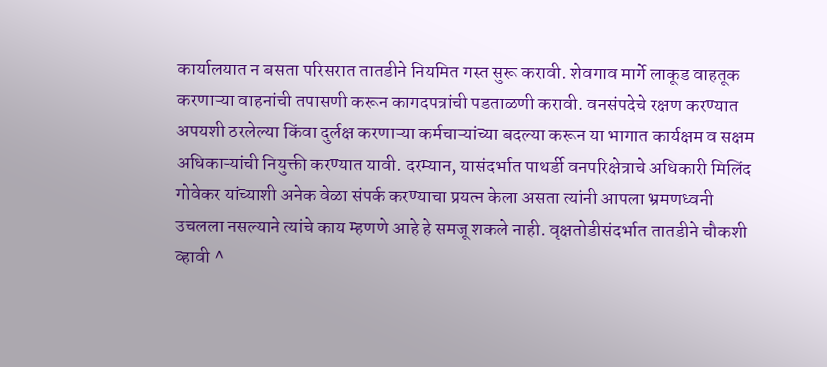कार्यालयात न बसता परिसरात तातडीने नियमित गस्त सुरू करावी. शेवगाव मार्गे लाकूड वाहतूक करणाऱ्या वाहनांची तपासणी करून कागदपत्रांची पडताळणी करावी. वनसंपदेचे रक्षण करण्यात अपयशी ठरलेल्या किंवा दुर्लक्ष करणाऱ्या कर्मचाऱ्यांच्या बदल्या करून या भागात कार्यक्षम व सक्षम अधिकाऱ्यांची नियुक्ती करण्यात यावी. दरम्यान, यासंदर्भात पाथर्डी वनपरिक्षेत्राचे अधिकारी मिलिंद गोवेकर यांच्याशी अनेक वेळा संपर्क करण्याचा प्रयत्न केला असता त्यांनी आपला भ्रमणध्वनी उचलला नसल्याने त्यांचे काय म्हणणे आहे हे समजू शकले नाही. वृक्षतोडीसंदर्भात तातडीने चौकशी व्हावी ^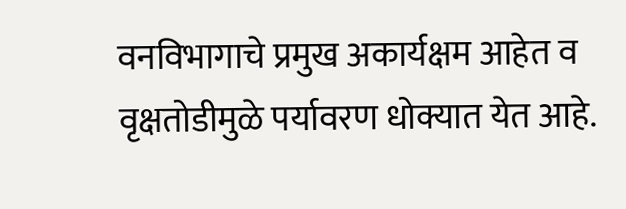वनविभागाचे प्रमुख अकार्यक्षम आहेत व वृक्षतोडीमुळे पर्यावरण धोक्यात येत आहे.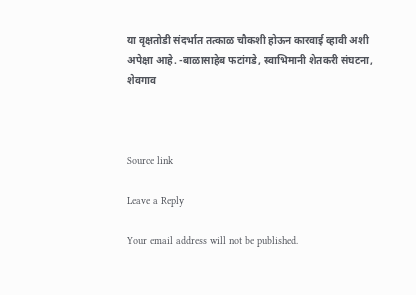या वृक्षतोडी संदर्भात तत्काळ चौकशी होऊन कारवाई व्हावी अशी अपेक्षा आहे. -बाळासाहेब फटांगडे, स्वाभिमानी शेतकरी संघटना, शेवगाव



Source link

Leave a Reply

Your email address will not be published.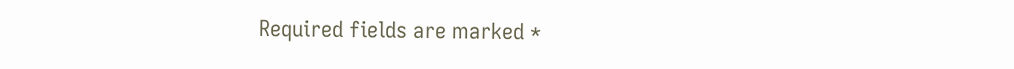Required fields are marked *